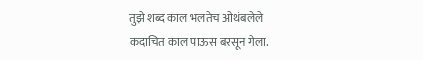तुझे शब्द काल भलतेच ओथंबलेले
कदाचित काल पाऊस बरसून गेला.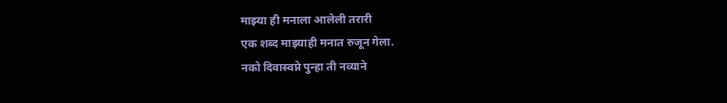माझ्या ही मनाला आलेली तरारी
एक शब्द माझ्याही मनात रुजून गेला.
नको दिवास्वप्ने पुन्हा ती नव्याने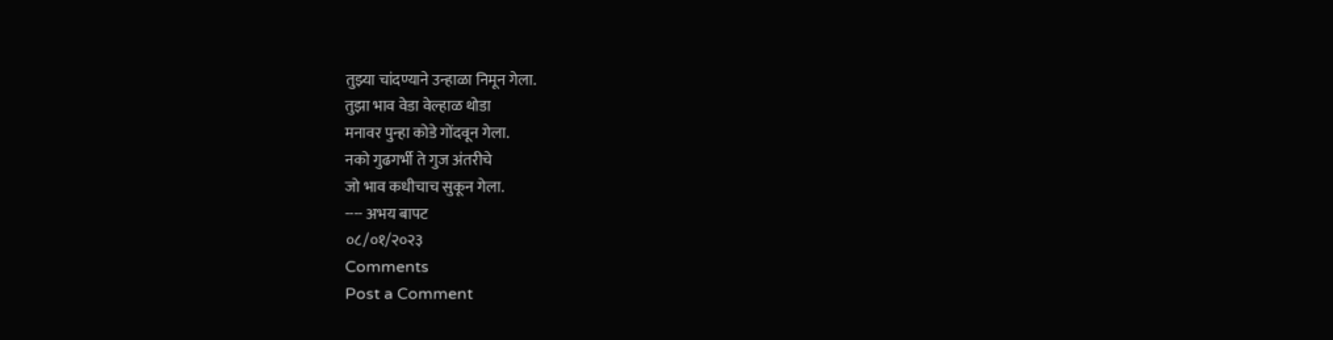तुझ्या चांदण्याने उन्हाळा निमून गेला.
तुझा भाव वेडा वेल्हाळ थोडा
मनावर पुन्हा कोडे गोंदवून गेला.
नको गुढगर्भी ते गुज अंतरीचे
जो भाव कधीचाच सुकून गेला.
---- अभय बापट
०८/०१/२०२३
Comments
Post a Comment